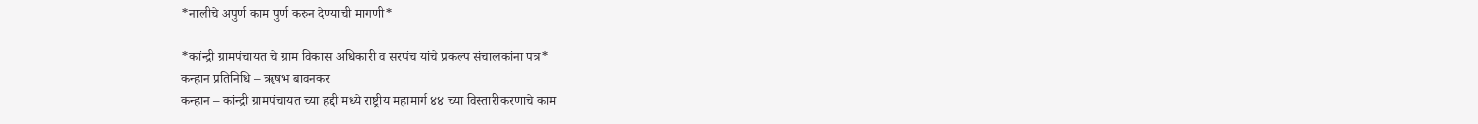*नालीचे अपुर्ण काम पुर्ण करुन देण्याची मागणी*

*कांन्द्री ग्रामपंचायत चे ग्राम विकास अधिकारी व सरपंच यांचे प्रकल्प संचालकांना पत्र*
कन्हान प्रतिनिधि – ॠषभ बावनकर
कन्हान – कांन्द्री ग्रामपंचायत च्या हद्दी मध्ये राष्ट्रीय महामार्ग ४४ च्या विस्तारीकरणाचे काम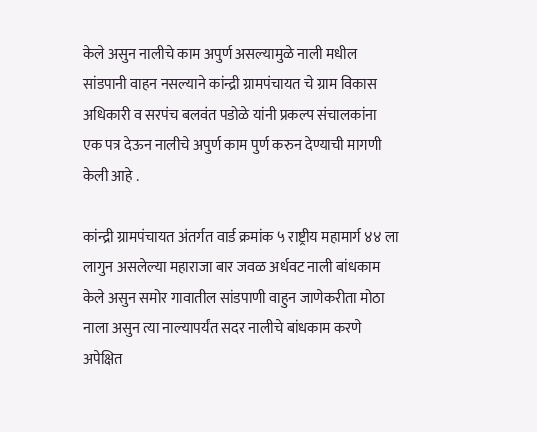केले असुन नालीचे काम अपुर्ण असल्यामुळे नाली मधील सांडपानी वाहन नसल्याने कांन्द्री ग्रामपंचायत चे ग्राम विकास अधिकारी व सरपंच बलवंत पडोळे यांनी प्रकल्प संचालकांना एक पत्र देऊन नालीचे अपुर्ण काम पुर्ण करुन देण्याची मागणी केली आहे .

कांन्द्री ग्रामपंचायत अंतर्गत वार्ड क्रमांक ५ राष्ट्रीय महामार्ग ४४ ला लागुन असलेल्या महाराजा बार जवळ अर्धवट नाली बांधकाम केले असुन समोर गावातील सांडपाणी वाहुन जाणेकरीता मोठा नाला असुन त्या नाल्यापर्यंत सदर नालीचे बांधकाम करणे अपेक्षित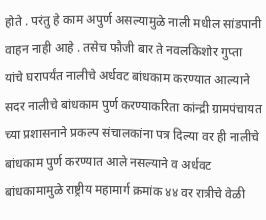होते . परंतु हे काम अपुर्ण असल्यामुळे नाली मधील सांडपानी वाहन नाही आहे . तसेच फौजी बार ते नवलकिशोर गुप्ता यांचे घरापर्यंत नालीचे अर्धवट बांधकाम करण्यात आल्याने सदर नालीचे बांधकाम पुर्ण करण्याकरिता कांन्द्री ग्रामपंचायत च्या प्रशासनाने प्रकल्प संचालकांना पत्र दिल्या वर ही नालीचे बांधकाम पुर्ण करण्यात आले नसल्याने व अर्धवट बांधकामामुळे राष्ट्रीय महामार्ग क्रमांक ४४ वर रात्रीचे वेळी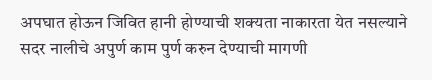अपघात होऊन जिवित हानी होण्याची शक्यता नाकारता येत नसल्याने सदर नालीचे अपुर्ण काम पुर्ण करुन देण्याची मागणी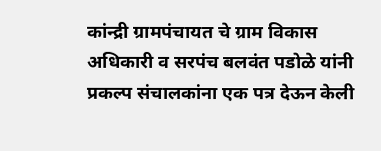कांन्द्री ग्रामपंचायत चे ग्राम विकास अधिकारी व सरपंच बलवंत पडोळे यांनी प्रकल्प संचालकांना एक पत्र देऊन केली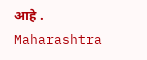आहे .
Maharashtra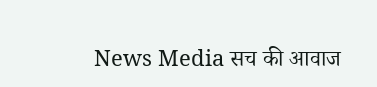News Media सच की आवाज